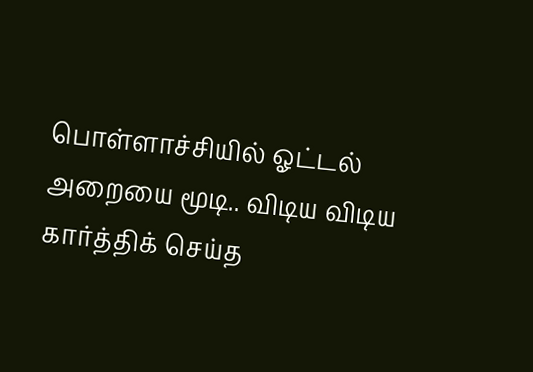பொள்ளாச்சியில் ஓட்டல் அறையை மூடி.. விடிய விடிய கார்த்திக் செய்த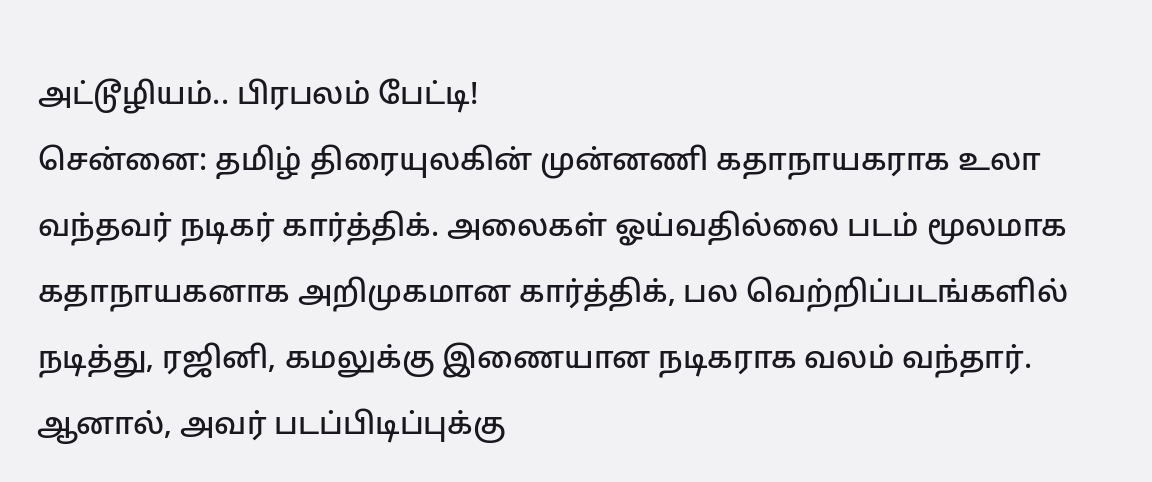அட்டூழியம்.. பிரபலம் பேட்டி!
சென்னை: தமிழ் திரையுலகின் முன்னணி கதாநாயகராக உலா வந்தவர் நடிகர் கார்த்திக். அலைகள் ஓய்வதில்லை படம் மூலமாக கதாநாயகனாக அறிமுகமான கார்த்திக், பல வெற்றிப்படங்களில் நடித்து, ரஜினி, கமலுக்கு இணையான நடிகராக வலம் வந்தார். ஆனால், அவர் படப்பிடிப்புக்கு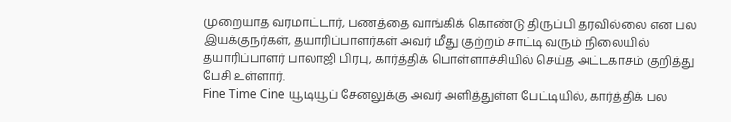முறையாத வரமாட்டார், பணத்தை வாங்கிக் கொண்டு திருப்பி தரவில்லை என பல இயக்குநர்கள், தயாரிப்பாளர்கள் அவர் மீது குற்றம் சாட்டி வரும் நிலையில் தயாரிப்பாளர் பாலாஜி பிரபு, கார்த்திக் பொள்ளாச்சியில் செய்த அட்டகாசம் குறித்து பேசி உள்ளார்.
Fine Time Cine யூடியூப் சேனலுக்கு அவர் அளித்துள்ள பேட்டியில், கார்த்திக் பல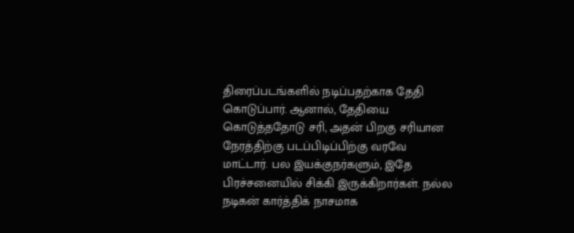திரைப்படங்களில் நடிப்பதற்காக தேதி கொடுப்பார். ஆனால், தேதியை கொடுத்ததோடு சரி, அதன் பிறகு சரியான நேரத்திற்கு படப்பிடிப்பிற்கு வரவே மாட்டார். பல இயக்குநர்களும், இதே பிரச்சனையில் சிக்கி இருக்கிறார்கள். நல்ல நடிகன் கார்த்திக் நாசமாக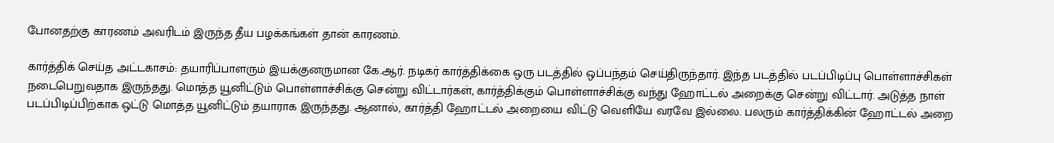போனதற்கு காரணம் அவரிடம் இருந்த தீய பழக்கங்கள் தான் காரணம்.

கார்த்திக் செய்த அட்டகாசம்: தயாரிப்பாளரும் இயக்குனருமான கே.ஆர். நடிகர் கார்த்திக்கை ஒரு படத்தில் ஒப்பந்தம் செய்திருந்தார். இந்த படத்தில் படப்பிடிப்பு பொள்ளாச்சிகள் நடைபெறுவதாக இருந்தது. மொத்த யூனிட்டும் பொள்ளாச்சிக்கு சென்று விட்டார்கள், கார்த்திக்கும் பொள்ளாச்சிக்கு வந்து ஹோட்டல் அறைக்கு சென்று விட்டார். அடுத்த நாள் படப்பிடிப்பிற்காக ஒட்டு மொத்த யூனிட்டும் தயாராக இருந்தது. ஆனால், கார்த்தி ஹோட்டல் அறையை விட்டு வெளியே வரவே இல்லை. பலரும் கார்த்திக்கின் ஹோட்டல் அறை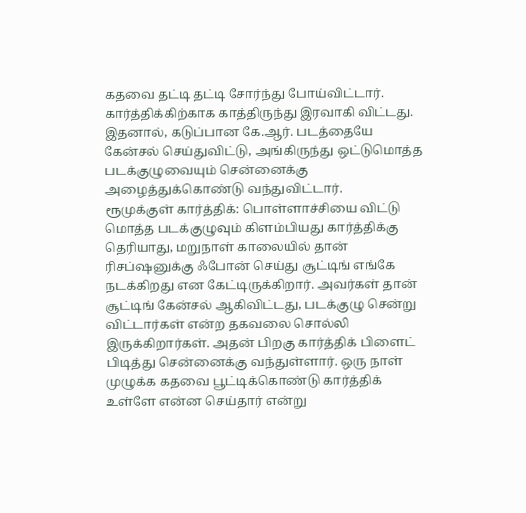கதவை தட்டி தட்டி சோர்ந்து போய்விட்டார். கார்த்திக்கிற்காக காத்திருந்து இரவாகி விட்டது. இதனால், கடுப்பான கே.ஆர். படத்தையே கேன்சல் செய்துவிட்டு, அங்கிருந்து ஒட்டுமொத்த படக்குழுவையும் சென்னைக்கு அழைத்துக்கொண்டு வந்துவிட்டார்.
ரூமுக்குள் கார்த்திக்: பொள்ளாச்சியை விட்டு மொத்த படக்குழுவும் கிளம்பியது கார்த்திக்கு தெரியாது, மறுநாள் காலையில் தான் ரிசப்ஷனுக்கு ஃபோன் செய்து சூட்டிங் எங்கே நடக்கிறது என கேட்டிருக்கிறார். அவர்கள் தான் சூட்டிங் கேன்சல் ஆகிவிட்டது, படக்குழு சென்று விட்டார்கள் என்ற தகவலை சொல்லி இருக்கிறார்கள். அதன் பிறகு கார்த்திக் பிளைட் பிடித்து சென்னைக்கு வந்துள்ளார். ஒரு நாள் முழுக்க கதவை பூட்டிக்கொண்டு கார்த்திக் உள்ளே என்ன செய்தார் என்று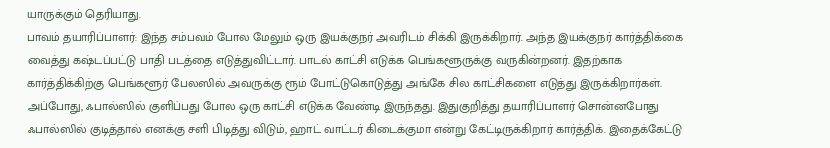யாருக்கும் தெரியாது.
பாவம் தயாரிப்பாளர்: இந்த சம்பவம் போல மேலும் ஒரு இயக்குநர் அவரிடம் சிக்கி இருக்கிறார். அந்த இயக்குநர் கார்த்திக்கை வைத்து கஷ்டப்பட்டு பாதி படத்தை எடுத்துவிட்டார். பாடல் காட்சி எடுக்க பெங்களூருக்கு வருகின்றனர். இதற்காக கார்த்திக்கிற்கு பெங்களூர் பேலஸில் அவருக்கு ரூம் போட்டுகொடுத்து அங்கே சில காட்சிகளை எடுத்து இருக்கிறார்கள். அப்போது, ஃபால்ஸில் குளிப்பது போல ஒரு காட்சி எடுக்க வேண்டி இருந்தது. இதுகுறித்து தயாரிப்பாளர் சொன்னபோது ஃபால்ஸில் குடித்தால் எனக்கு சளி பிடித்து விடும், ஹாட் வாட்டர் கிடைக்குமா என்று கேட்டிருக்கிறார் கார்த்திக். இதைக்கேட்டு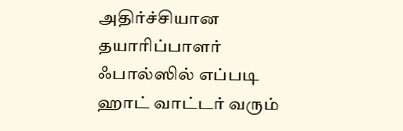அதிர்ச்சியான தயாரிப்பாளர் ஃபால்ஸில் எப்படி ஹாட் வாட்டர் வரும்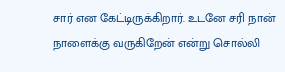சார் என கேட்டிருக்கிறார். உடனே சரி நான் நாளைக்கு வருகிறேன் என்று சொல்லி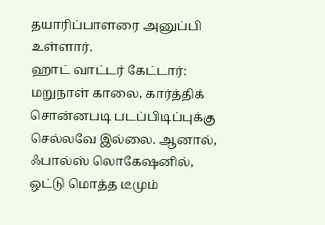தயாரிப்பாளரை அனுப்பி உள்ளார்.
ஹாட் வாட்டர் கேட்டார்: மறுநாள் காலை, கார்த்திக் சொன்னபடி படப்பிடிப்புக்கு செல்லவே இல்லை. ஆனால், ஃபால்ஸ் லொகேஷனில், ஒட்டு மொத்த டீமும்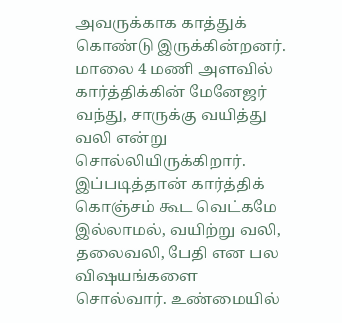அவருக்காக காத்துக் கொண்டு இருக்கின்றனர். மாலை 4 மணி அளவில் கார்த்திக்கின் மேனேஜர் வந்து, சாருக்கு வயித்து வலி என்று சொல்லியிருக்கிறார். இப்படித்தான் கார்த்திக் கொஞ்சம் கூட வெட்கமே இல்லாமல், வயிற்று வலி, தலைவலி, பேதி என பல விஷயங்களை சொல்வார். உண்மையில்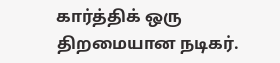கார்த்திக் ஒரு திறமையான நடிகர்.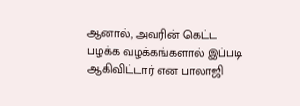ஆனால், அவரின் கெட்ட பழக்க வழக்கங்களால் இப்படி ஆகிவிட்டார் என பாலாஜி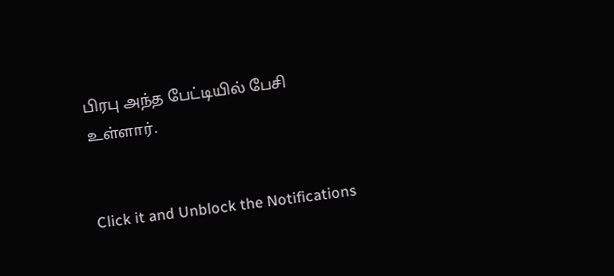பிரபு அந்த பேட்டியில் பேசி உள்ளார்.


Click it and Unblock the Notifications